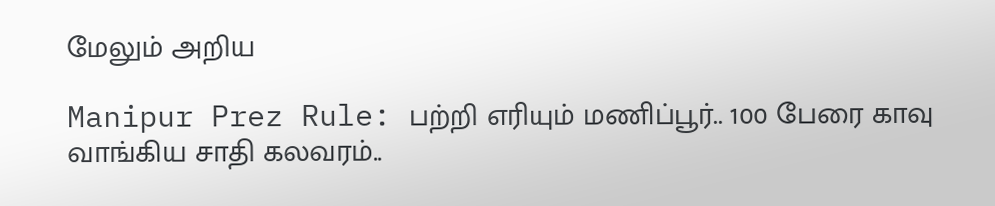மேலும் அறிய

Manipur Prez Rule: பற்றி எரியும் மணிப்பூர்.. 100 பேரை காவு வாங்கிய சாதி கலவரம்..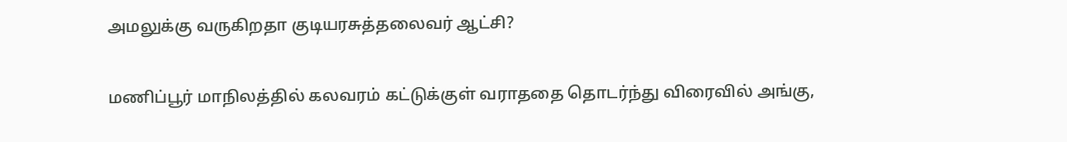அமலுக்கு வருகிறதா குடியரசுத்தலைவர் ஆட்சி?

மணிப்பூர் மாநிலத்தில் கலவரம் கட்டுக்குள் வராததை தொடர்ந்து விரைவில் அங்கு,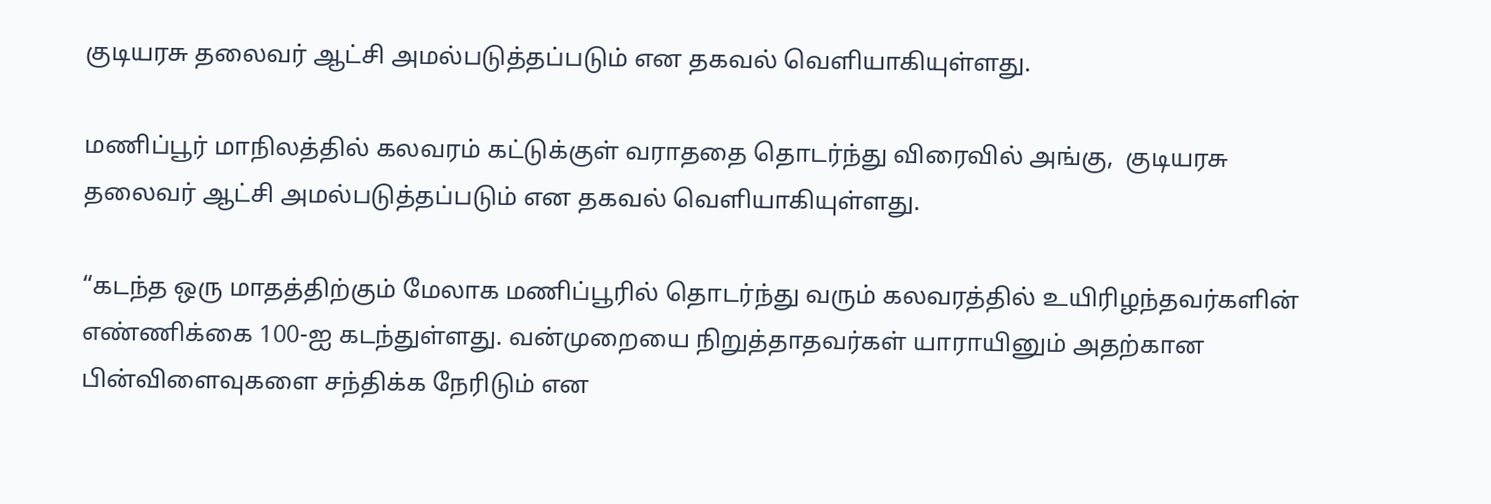குடியரசு தலைவர் ஆட்சி அமல்படுத்தப்படும் என தகவல் வெளியாகியுள்ளது.

மணிப்பூர் மாநிலத்தில் கலவரம் கட்டுக்குள் வராததை தொடர்ந்து விரைவில் அங்கு,  குடியரசு தலைவர் ஆட்சி அமல்படுத்தப்படும் என தகவல் வெளியாகியுள்ளது.

“கடந்த ஒரு மாதத்திற்கும் மேலாக மணிப்பூரில் தொடர்ந்து வரும் கலவரத்தில் உயிரிழந்தவர்களின் எண்ணிக்கை 100-ஐ கடந்துள்ளது. வன்முறையை நிறுத்தாதவர்கள் யாராயினும் அதற்கான பின்விளைவுகளை சந்திக்க நேரிடும் என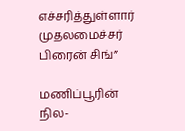எச்சரித்துள்ளார் முதலமைச்சர் பிரைன் சிங்”

மணிப்பூரின் நில-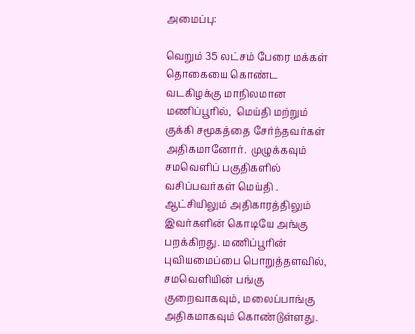அமைப்பு:

வெறும் 35 லட்சம் பேரை மக்கள் தொகையை கொண்ட வடகிழக்கு மாநிலமான மணிப்பூரில்,  மெய்தி மற்றும் குக்கி சமூகத்தை சேர்ந்தவர்கள் அதிகமானோர்.  முழுக்கவும் சமவெளிப் பகுதிகளில் வசிப்பவர்கள் மெய்தி . ஆட்சியிலும் அதிகாரத்திலும் இவர்களின் கொடியே அங்கு பறக்கிறது. மணிப்பூரின் புவியமைப்பை பொறுத்தளவில், சமவெளியின் பங்கு குறைவாகவும், மலைப்பாங்கு அதிகமாகவும் கொண்டுள்ளது.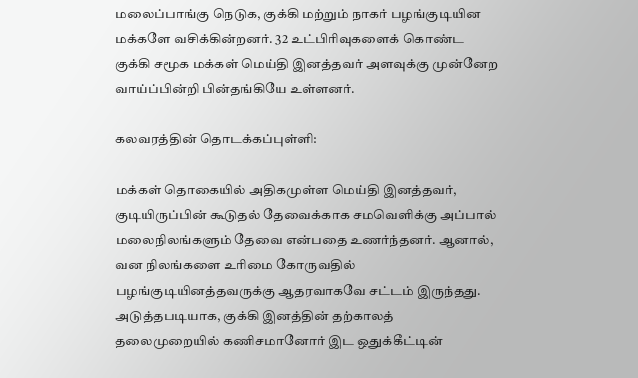மலைப்பாங்கு நெடுக, குக்கி மற்றும் நாகர் பழங்குடியின மக்களே வசிக்கின்றனர். 32 உட்பிரிவுகளைக் கொண்ட குக்கி சமூக மக்கள் மெய்தி இனத்தவர் அளவுக்கு முன்னேற வாய்ப்பின்றி பின்தங்கியே உள்ளனர்.

கலவரத்தின் தொடக்கப்புள்ளி:

மக்கள் தொகையில் அதிகமுள்ள மெய்தி இனத்தவர், குடியிருப்பின் கூடுதல் தேவைக்காக சமவெளிக்கு அப்பால் மலைநிலங்களும் தேவை என்பதை உணர்ந்தனர். ஆனால், வன நிலங்களை உரிமை கோருவதில் பழங்குடியினத்தவருக்கு ஆதரவாகவே சட்டம் இருந்தது. அடுத்தபடியாக, குக்கி இனத்தின் தற்காலத் தலைமுறையில் கணிசமானோர் இட ஒதுக்கீட்டின்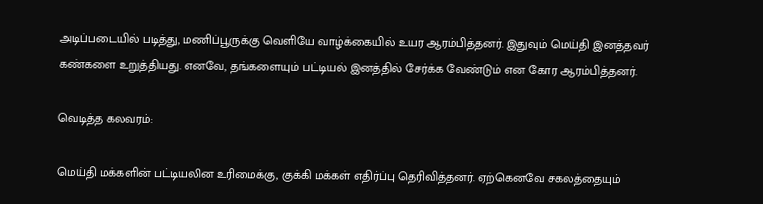அடிப்படையில் படித்து, மணிப்பூருக்கு வெளியே வாழ்க்கையில் உயர ஆரம்பித்தனர். இதுவும் மெய்தி இனத்தவர் கண்களை உறுத்தியது. எனவே, தங்களையும் பட்டியல் இனத்தில் சேர்க்க வேண்டும் என கோர ஆரம்பித்தனர்.

வெடித்த கலவரம்:

மெய்தி மக்களின் பட்டியலின உரிமைக்கு, குக்கி மக்கள் எதிர்ப்பு தெரிவித்தனர். ஏற்கெனவே சகலத்தையும்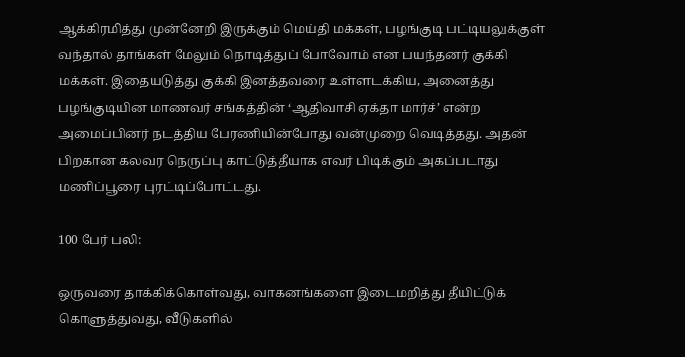ஆக்கிரமித்து முன்னேறி இருக்கும் மெய்தி மக்கள், பழங்குடி பட்டியலுக்குள் வந்தால் தாங்கள் மேலும் நொடித்துப் போவோம் என பயந்தனர் குக்கி மக்கள். இதையடுத்து குக்கி இனத்தவரை உள்ளடக்கிய, அனைத்து பழங்குடியின மாணவர் சங்கத்தின் ‘ஆதிவாசி ஏக்தா மார்ச்’ என்ற அமைப்பினர் நடத்திய பேரணியின்போது வன்முறை வெடித்தது. அதன் பிறகான கலவர நெருப்பு காட்டுத்தீயாக எவர் பிடிக்கும் அகப்படாது மணிப்பூரை புரட்டிப்போட்டது.

100 பேர் பலி:

ஒருவரை தாக்கிக்கொள்வது, வாகனங்களை இடைமறித்து தீயிட்டுக் கொளுத்துவது, வீடுகளில்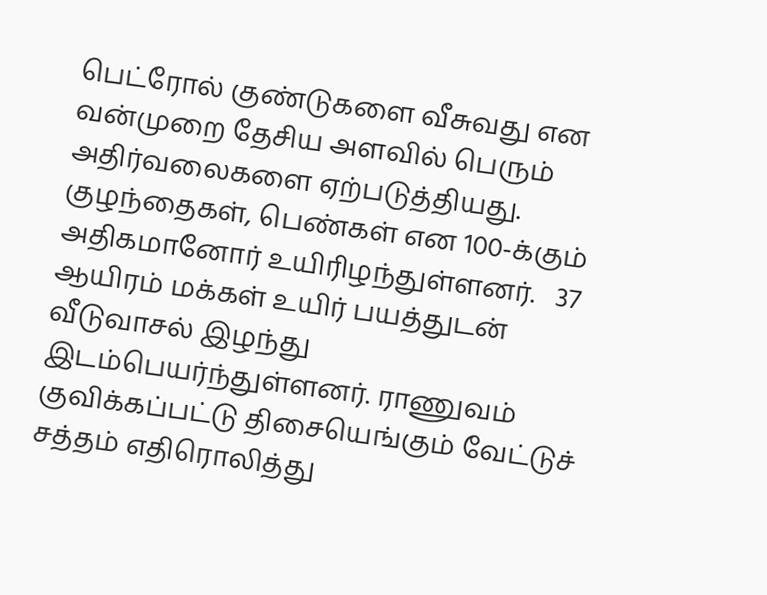பெட்ரோல் குண்டுகளை வீசுவது என வன்முறை தேசிய அளவில் பெரும் அதிர்வலைகளை ஏற்படுத்தியது. குழந்தைகள், பெண்கள் என 100-க்கும் அதிகமானோர் உயிரிழந்துள்ளனர்.   37 ஆயிரம் மக்கள் உயிர் பயத்துடன் வீடுவாசல் இழந்து இடம்பெயர்ந்துள்ளனர். ராணுவம் குவிக்கப்பட்டு திசையெங்கும் வேட்டுச் சத்தம் எதிரொலித்து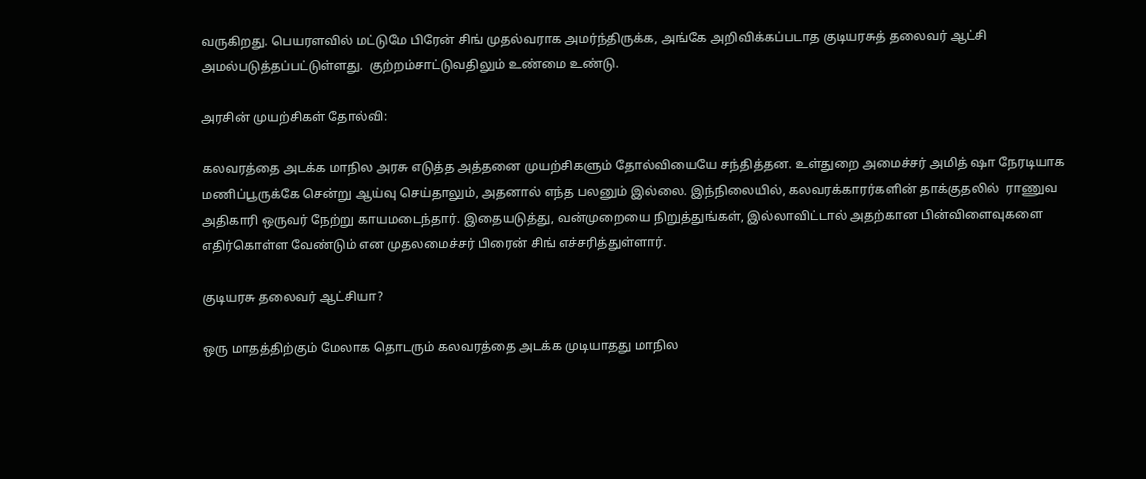வருகிறது. பெயரளவில் மட்டுமே பிரேன் சிங் முதல்வராக அமர்ந்திருக்க, அங்கே அறிவிக்கப்படாத குடியரசுத் தலைவர் ஆட்சி அமல்படுத்தப்பட்டுள்ளது.  குற்றம்சாட்டுவதிலும் உண்மை உண்டு.

அரசின் முயற்சிகள் தோல்வி:

கலவரத்தை அடக்க மாநில அரசு எடுத்த அத்தனை முயற்சிகளும் தோல்வியையே சந்தித்தன. உள்துறை அமைச்சர் அமித் ஷா நேரடியாக மணிப்பூருக்கே சென்று ஆய்வு செய்தாலும், அதனால் எந்த பலனும் இல்லை. இந்நிலையில், கலவரக்காரர்களின் தாக்குதலில்  ராணுவ அதிகாரி ஒருவர் நேற்று காயமடைந்தார். இதையடுத்து, வன்முறையை நிறுத்துங்கள், இல்லாவிட்டால் அதற்கான பின்விளைவுகளை எதிர்கொள்ள வேண்டும் என முதலமைச்சர் பிரைன் சிங் எச்சரித்துள்ளார்.

குடியரசு தலைவர் ஆட்சியா?

ஒரு மாதத்திற்கும் மேலாக தொடரும் கலவரத்தை அடக்க முடியாதது மாநில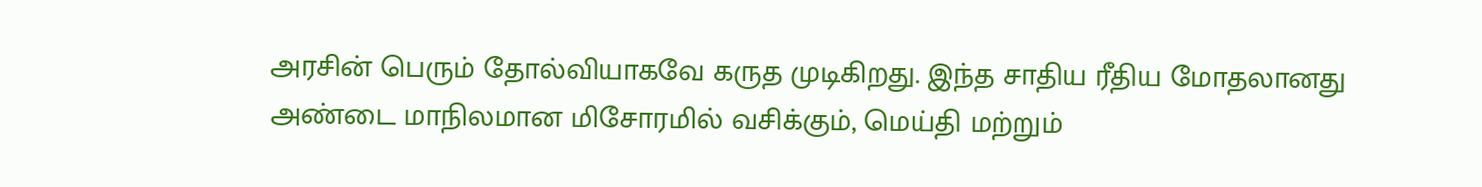அரசின் பெரும் தோல்வியாகவே கருத முடிகிறது. இந்த சாதிய ரீதிய மோதலானது அண்டை மாநிலமான மிசோரமில் வசிக்கும், மெய்தி மற்றும்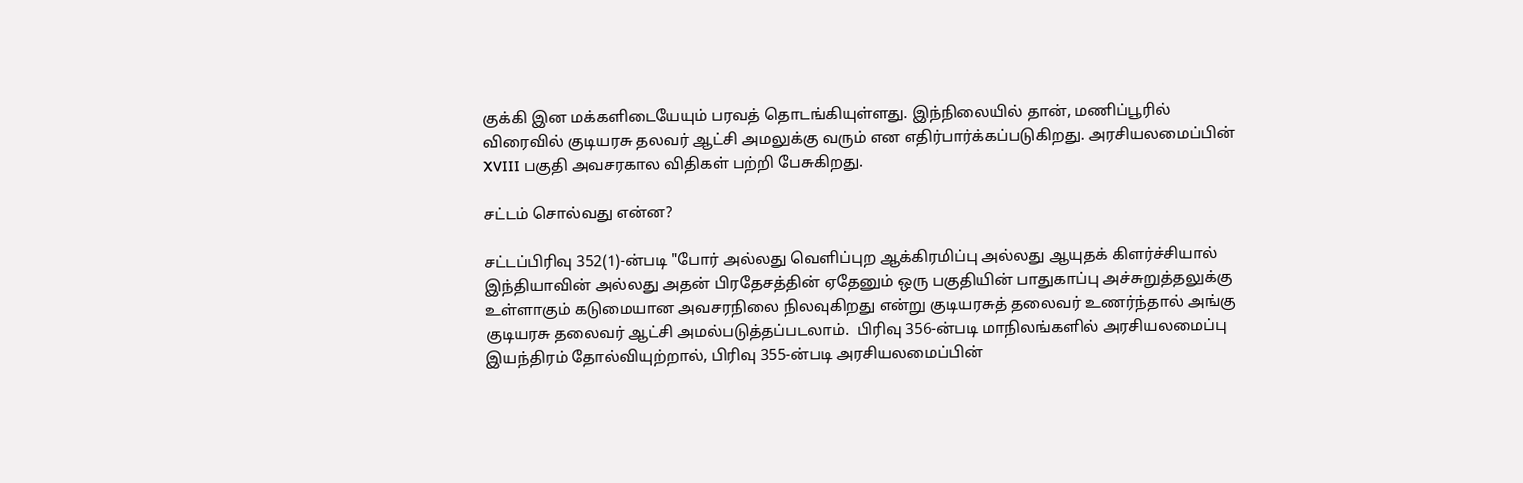குக்கி இன மக்களிடையேயும் பரவத் தொடங்கியுள்ளது. இந்நிலையில் தான், மணிப்பூரில் விரைவில் குடியரசு தலவர் ஆட்சி அமலுக்கு வரும் என எதிர்பார்க்கப்படுகிறது. அரசியலமைப்பின் XVIII பகுதி அவசரகால விதிகள் பற்றி பேசுகிறது.

சட்டம் சொல்வது என்ன?

சட்டப்பிரிவு 352(1)-ன்படி "போர் அல்லது வெளிப்புற ஆக்கிரமிப்பு அல்லது ஆயுதக் கிளர்ச்சியால் இந்தியாவின் அல்லது அதன் பிரதேசத்தின் ஏதேனும் ஒரு பகுதியின் பாதுகாப்பு அச்சுறுத்தலுக்கு உள்ளாகும் கடுமையான அவசரநிலை நிலவுகிறது என்று குடியரசுத் தலைவர் உணர்ந்தால் அங்கு குடியரசு தலைவர் ஆட்சி அமல்படுத்தப்படலாம்.  பிரிவு 356-ன்படி மாநிலங்களில் அரசியலமைப்பு இயந்திரம் தோல்வியுற்றால், பிரிவு 355-ன்படி அரசியலமைப்பின்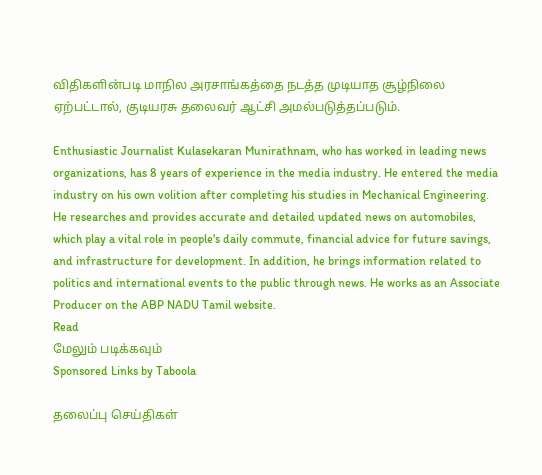விதிகளின்படி மாநில அரசாங்கத்தை நடத்த முடியாத சூழ்நிலை ஏற்பட்டால், குடியரசு தலைவர் ஆட்சி அமல்படுத்தப்படும்.

Enthusiastic Journalist Kulasekaran Munirathnam, who has worked in leading news organizations, has 8 years of experience in the media industry. He entered the media industry on his own volition after completing his studies in Mechanical Engineering. He researches and provides accurate and detailed updated news on automobiles, which play a vital role in people's daily commute, financial advice for future savings, and infrastructure for development. In addition, he brings information related to politics and international events to the public through news. He works as an Associate Producer on the ABP NADU Tamil website.
Read
மேலும் படிக்கவும்
Sponsored Links by Taboola

தலைப்பு செய்திகள்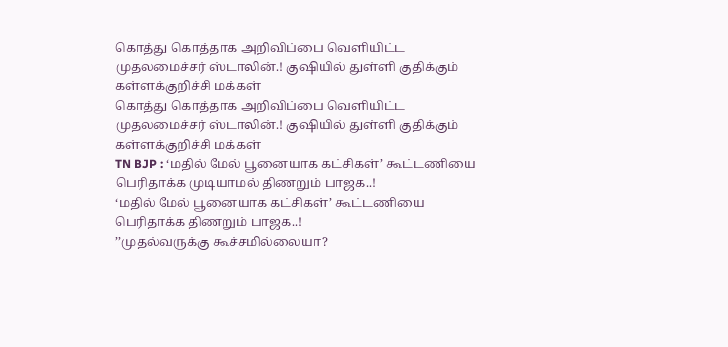கொத்து கொத்தாக அறிவிப்பை வெளியிட்ட முதலமைச்சர் ஸ்டாலின்.! குஷியில் துள்ளி குதிக்கும் கள்ளக்குறிச்சி மக்கள்
கொத்து கொத்தாக அறிவிப்பை வெளியிட்ட முதலமைச்சர் ஸ்டாலின்.! குஷியில் துள்ளி குதிக்கும் கள்ளக்குறிச்சி மக்கள்
TN BJP : ‘மதில் மேல் பூனையாக கட்சிகள்’ கூட்டணியை பெரிதாக்க முடியாமல் திணறும் பாஜக..!
‘மதில் மேல் பூனையாக கட்சிகள்’ கூட்டணியை பெரிதாக்க திணறும் பாஜக..!
’’முதல்வருக்கு கூச்சமில்லையா?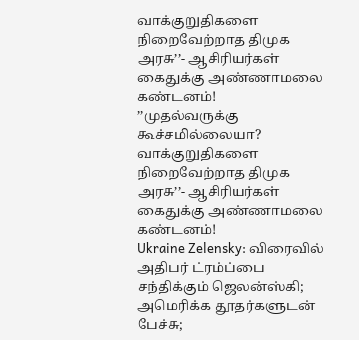வாக்குறுதிகளை நிறைவேற்றாத திமுக அரசு’’- ஆசிரியர்கள் கைதுக்கு அண்ணாமலை கண்டனம்!
’’முதல்வருக்கு கூச்சமில்லையா? வாக்குறுதிகளை நிறைவேற்றாத திமுக அரசு’’- ஆசிரியர்கள் கைதுக்கு அண்ணாமலை கண்டனம்!
Ukraine Zelensky: விரைவில் அதிபர் ட்ரம்ப்பை சந்திக்கும் ஜெலன்ஸ்கி; அமெரிக்க தூதர்களுடன் பேச்சு;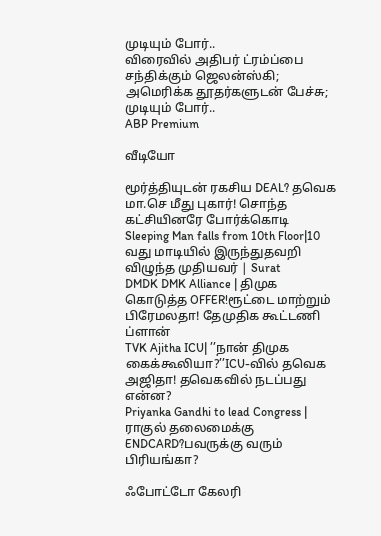முடியும் போர்..
விரைவில் அதிபர் ட்ரம்ப்பை சந்திக்கும் ஜெலன்ஸ்கி; அமெரிக்க தூதர்களுடன் பேச்சு; முடியும் போர்..
ABP Premium

வீடியோ

மூர்த்தியுடன் ரகசிய DEAL? தவெக மா.செ மீது புகார்! சொந்த கட்சியினரே போர்க்கொடி
Sleeping Man falls from 10th Floor|10 வது மாடியில் இருந்துதவறி விழுந்த முதியவர் | Surat
DMDK DMK Alliance | திமுக கொடுத்த OFFER!ரூட்டை மாற்றும் பிரேமலதா! தேமுதிக கூட்டணி ப்ளான்
TVK Ajitha ICU| ’’நான் திமுக கைக்கூலியா?’’ICU-வில் தவெக அஜிதா! தவெகவில் நடப்பது என்ன?
Priyanka Gandhi to lead Congress | ராகுல் தலைமைக்கு ENDCARD?பவருக்கு வரும் பிரியங்கா?

ஃபோட்டோ கேலரி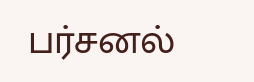பர்சனல்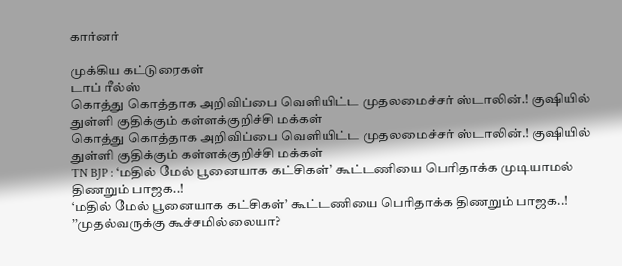கார்னர்

முக்கிய கட்டுரைகள்
டாப் ரீல்ஸ்
கொத்து கொத்தாக அறிவிப்பை வெளியிட்ட முதலமைச்சர் ஸ்டாலின்.! குஷியில் துள்ளி குதிக்கும் கள்ளக்குறிச்சி மக்கள்
கொத்து கொத்தாக அறிவிப்பை வெளியிட்ட முதலமைச்சர் ஸ்டாலின்.! குஷியில் துள்ளி குதிக்கும் கள்ளக்குறிச்சி மக்கள்
TN BJP : ‘மதில் மேல் பூனையாக கட்சிகள்’ கூட்டணியை பெரிதாக்க முடியாமல் திணறும் பாஜக..!
‘மதில் மேல் பூனையாக கட்சிகள்’ கூட்டணியை பெரிதாக்க திணறும் பாஜக..!
’’முதல்வருக்கு கூச்சமில்லையா?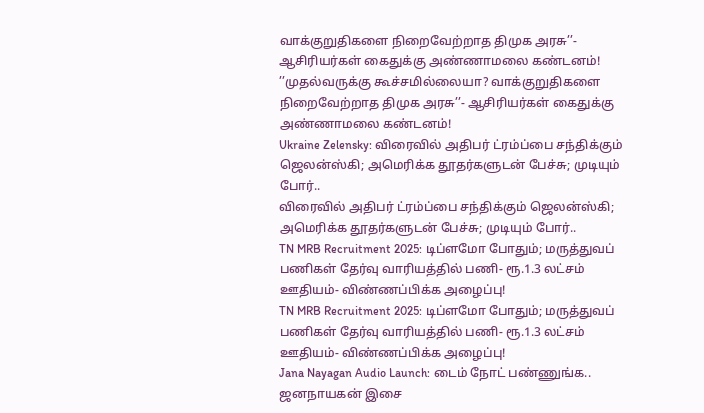வாக்குறுதிகளை நிறைவேற்றாத திமுக அரசு’’- ஆசிரியர்கள் கைதுக்கு அண்ணாமலை கண்டனம்!
’’முதல்வருக்கு கூச்சமில்லையா? வாக்குறுதிகளை நிறைவேற்றாத திமுக அரசு’’- ஆசிரியர்கள் கைதுக்கு அண்ணாமலை கண்டனம்!
Ukraine Zelensky: விரைவில் அதிபர் ட்ரம்ப்பை சந்திக்கும் ஜெலன்ஸ்கி; அமெரிக்க தூதர்களுடன் பேச்சு; முடியும் போர்..
விரைவில் அதிபர் ட்ரம்ப்பை சந்திக்கும் ஜெலன்ஸ்கி; அமெரிக்க தூதர்களுடன் பேச்சு; முடியும் போர்..
TN MRB Recruitment 2025: டிப்ளமோ போதும்; மருத்துவப் பணிகள் தேர்வு வாரியத்தில் பணி- ரூ.1.3 லட்சம் ஊதியம்- விண்ணப்பிக்க அழைப்பு!
TN MRB Recruitment 2025: டிப்ளமோ போதும்; மருத்துவப் பணிகள் தேர்வு வாரியத்தில் பணி- ரூ.1.3 லட்சம் ஊதியம்- விண்ணப்பிக்க அழைப்பு!
Jana Nayagan Audio Launch: டைம் நோட் பண்ணுங்க.. ஜனநாயகன் இசை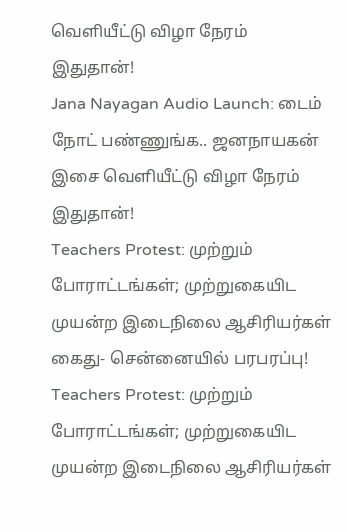வெளியீட்டு விழா நேரம் இதுதான்!
Jana Nayagan Audio Launch: டைம் நோட் பண்ணுங்க.. ஜனநாயகன் இசை வெளியீட்டு விழா நேரம் இதுதான்!
Teachers Protest: முற்றும் போராட்டங்கள்; முற்றுகையிட முயன்ற இடைநிலை ஆசிரியர்கள் கைது- சென்னையில் பரபரப்பு!
Teachers Protest: முற்றும் போராட்டங்கள்; முற்றுகையிட முயன்ற இடைநிலை ஆசிரியர்கள்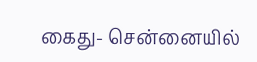கைது- சென்னையில்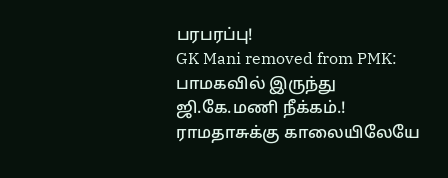பரபரப்பு!
GK Mani removed from PMK: பாமகவில் இருந்து ஜி.கே.மணி நீக்கம்.! ராமதாசுக்கு காலையிலேயே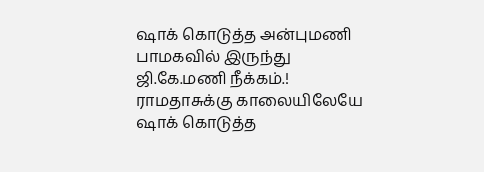ஷாக் கொடுத்த அன்புமணி
பாமகவில் இருந்து ஜி.கே.மணி நீக்கம்.! ராமதாசுக்கு காலையிலேயே ஷாக் கொடுத்த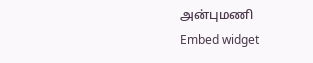அன்புமணி
Embed widget